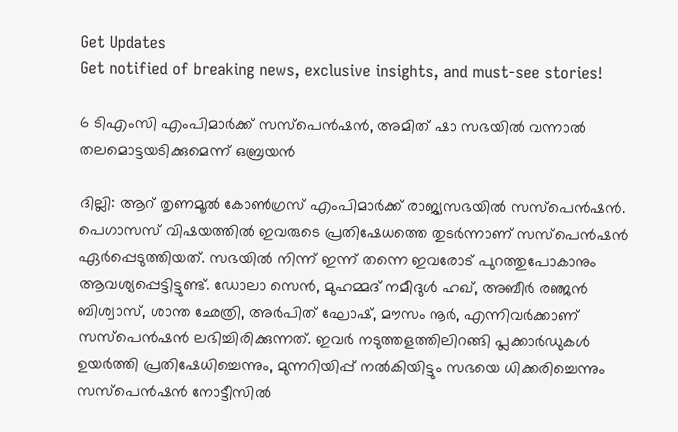Get Updates
Get notified of breaking news, exclusive insights, and must-see stories!

6 ടിഎംസി എംപിമാര്‍ക്ക് സസ്‌പെന്‍ഷന്‍, അമിത് ഷാ സഭയില്‍ വന്നാല്‍ തലമൊട്ടയടിക്കുമെന്ന് ഒബ്രയന്‍

ദില്ലി: ആറ് തൃണമൂല്‍ കോണ്‍ഗ്രസ് എംപിമാര്‍ക്ക് രാജ്യസഭയില്‍ സസ്‌പെന്‍ഷന്‍. പെഗാസസ് വിഷയത്തില്‍ ഇവരുടെ പ്രതിഷേധത്തെ തുടര്‍ന്നാണ് സസ്‌പെന്‍ഷന്‍ ഏര്‍പ്പെടുത്തിയത്. സഭയില്‍ നിന്ന് ഇന്ന് തന്നെ ഇവരോട് പുറത്തുപോകാനും ആവശ്യപ്പെട്ടിട്ടുണ്ട്. ഡോലാ സെന്‍, മുഹമ്മദ് നമീദുള്‍ ഹഖ്, അബീര്‍ രഞ്ജന്‍ ബിശ്വാസ്, ശാന്ത ഛേത്രി, അര്‍പിത് ഘോഷ്, മൗസം നൂര്‍, എന്നിവര്‍ക്കാണ് സസ്‌പെന്‍ഷന്‍ ലഭിച്ചിരിക്കുന്നത്. ഇവര്‍ നടുത്തളത്തിലിറങ്ങി പ്ലക്കാര്‍ഡുകള്‍ ഉയര്‍ത്തി പ്രതിഷേധിച്ചെന്നും, മുന്നറിയിപ്പ് നല്‍കിയിട്ടും സഭയെ ധിക്കരിച്ചെന്നും സസ്‌പെന്‍ഷന്‍ നോട്ടീസില്‍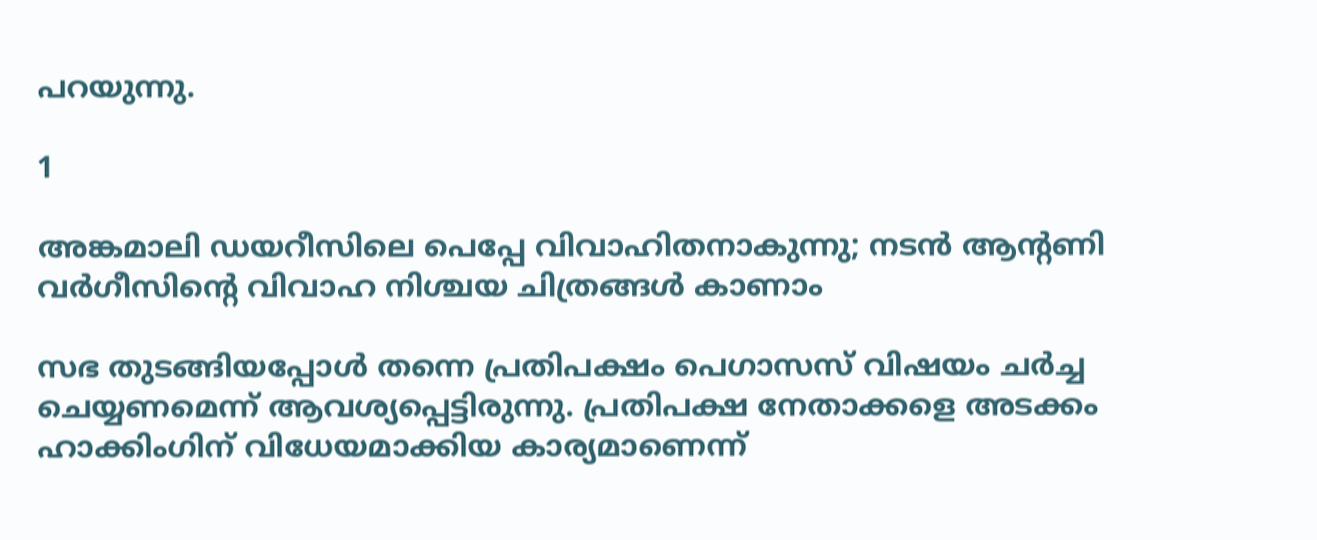പറയുന്നു.

1

അങ്കമാലി ഡയറീസിലെ പെപ്പേ വിവാഹിതനാകുന്നു; നടന്‍ ആന്റണി വര്‍ഗീസിന്റെ വിവാഹ നിശ്ചയ ചിത്രങ്ങള്‍ കാണാം

സഭ തുടങ്ങിയപ്പോള്‍ തന്നെ പ്രതിപക്ഷം പെഗാസസ് വിഷയം ചര്‍ച്ച ചെയ്യണമെന്ന് ആവശ്യപ്പെട്ടിരുന്നു. പ്രതിപക്ഷ നേതാക്കളെ അടക്കം ഹാക്കിംഗിന് വിധേയമാക്കിയ കാര്യമാണെന്ന്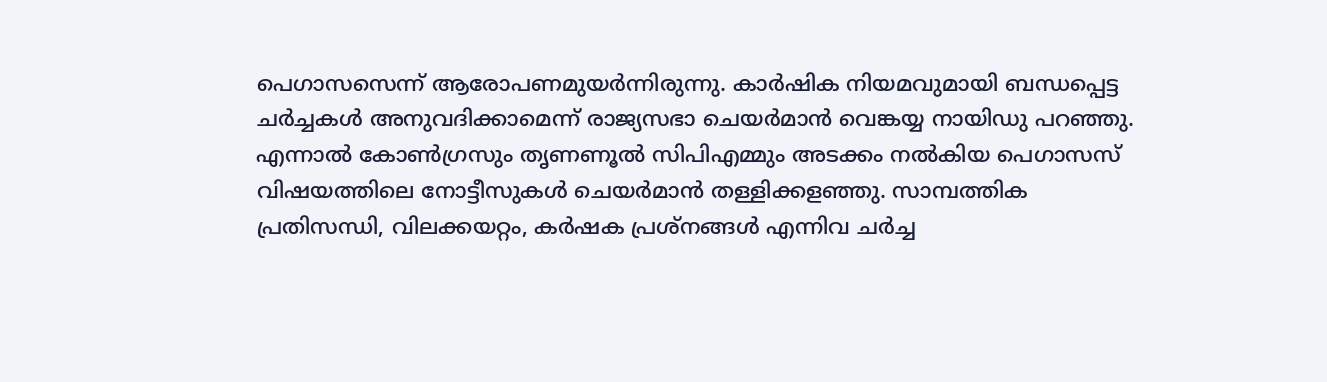പെഗാസസെന്ന് ആരോപണമുയര്‍ന്നിരുന്നു. കാര്‍ഷിക നിയമവുമായി ബന്ധപ്പെട്ട ചര്‍ച്ചകള്‍ അനുവദിക്കാമെന്ന് രാജ്യസഭാ ചെയര്‍മാന്‍ വെങ്കയ്യ നായിഡു പറഞ്ഞു. എന്നാല്‍ കോണ്‍ഗ്രസും തൃണണൂല്‍ സിപിഎമ്മും അടക്കം നല്‍കിയ പെഗാസസ് വിഷയത്തിലെ നോട്ടീസുകള്‍ ചെയര്‍മാന്‍ തള്ളിക്കളഞ്ഞു. സാമ്പത്തിക പ്രതിസന്ധി, വിലക്കയറ്റം, കര്‍ഷക പ്രശ്‌നങ്ങള്‍ എന്നിവ ചര്‍ച്ച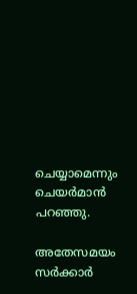ചെയ്യാമെന്നും ചെയര്‍മാന്‍ പറഞ്ഞു.

അതേസമയം സര്‍ക്കാര്‍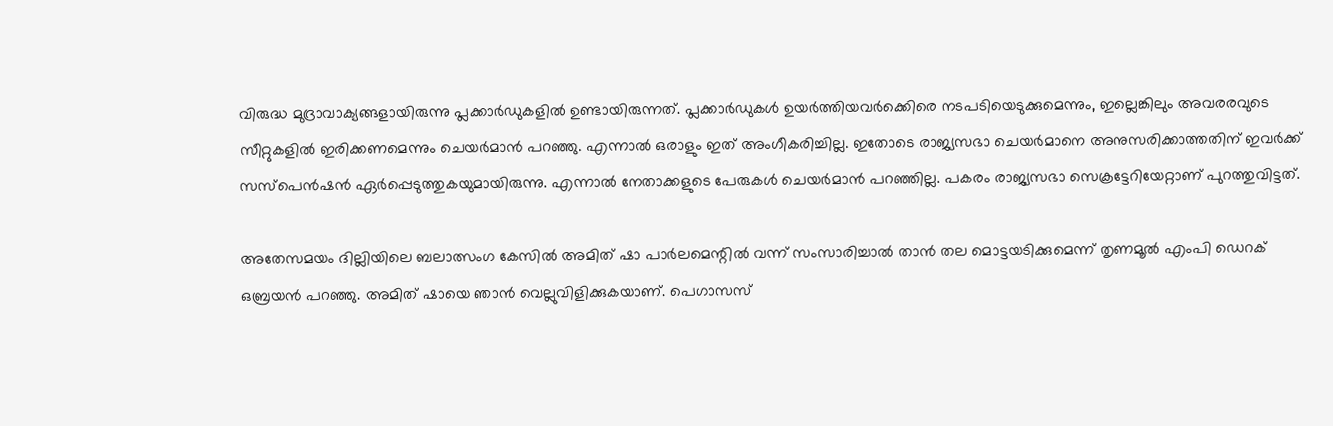വിരുദ്ധ മുദ്രാവാക്യങ്ങളായിരുന്നു പ്ലക്കാര്‍ഡുകളില്‍ ഉണ്ടായിരുന്നത്. പ്ലക്കാര്‍ഡുകള്‍ ഉയര്‍ത്തിയവര്‍ക്കെിരെ നടപടിയെടുക്കുമെന്നും, ഇല്ലെങ്കിലും അവരരവുടെ സീറ്റുകളില്‍ ഇരിക്കണമെന്നും ചെയര്‍മാന്‍ പറഞ്ഞു. എന്നാല്‍ ഒരാളും ഇത് അംഗീകരിച്ചില്ല. ഇതോടെ രാജ്യസഭാ ചെയര്‍മാനെ അനുസരിക്കാത്തതിന് ഇവര്‍ക്ക് സസ്‌പെന്‍ഷന്‍ ഏര്‍പ്പെടുത്തുകയുമായിരുന്നു. എന്നാല്‍ നേതാക്കളുടെ പേരുകള്‍ ചെയര്‍മാന്‍ പറഞ്ഞില്ല. പകരം രാജ്യസഭാ സെക്രട്ടേറിയേറ്റാണ് പുറത്തുവിട്ടത്.

അതേസമയം ദില്ലിയിലെ ബലാത്സംഗ കേസില്‍ അമിത് ഷാ പാര്‍ലമെന്റില്‍ വന്ന് സംസാരിച്ചാല്‍ താന്‍ തല മൊട്ടയടിക്കുമെന്ന് തൃണമൂല്‍ എംപി ഡെറക് ഒബ്രയന്‍ പറഞ്ഞു. അമിത് ഷായെ ഞാന്‍ വെല്ലുവിളിക്കുകയാണ്. പെഗാസസ്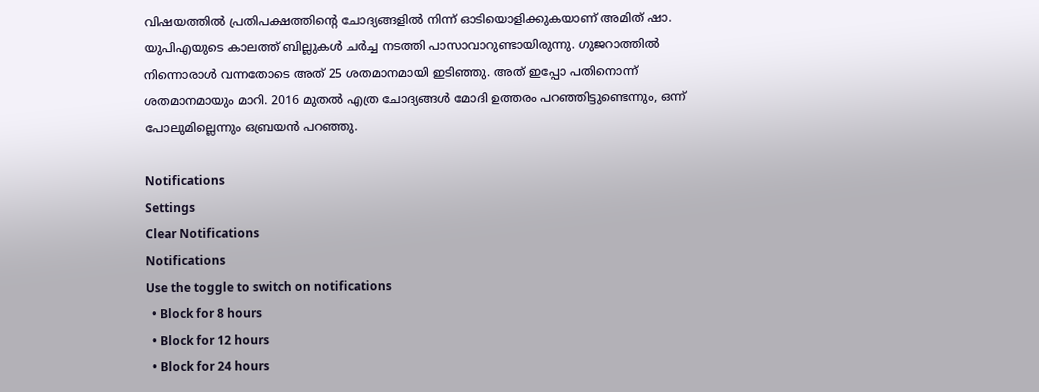വിഷയത്തില്‍ പ്രതിപക്ഷത്തിന്റെ ചോദ്യങ്ങളില്‍ നിന്ന് ഓടിയൊളിക്കുകയാണ് അമിത് ഷാ. യുപിഎയുടെ കാലത്ത് ബില്ലുകള്‍ ചര്‍ച്ച നടത്തി പാസാവാറുണ്ടായിരുന്നു. ഗുജറാത്തില്‍ നിന്നൊരാള്‍ വന്നതോടെ അത് 25 ശതമാനമായി ഇടിഞ്ഞു. അത് ഇപ്പോ പതിനൊന്ന് ശതമാനമായും മാറി. 2016 മുതല്‍ എത്ര ചോദ്യങ്ങള്‍ മോദി ഉത്തരം പറഞ്ഞിട്ടുണ്ടെന്നും, ഒന്ന് പോലുമില്ലെന്നും ഒബ്രയന്‍ പറഞ്ഞു.

Notifications
Settings
Clear Notifications
Notifications
Use the toggle to switch on notifications
  • Block for 8 hours
  • Block for 12 hours
  • Block for 24 hours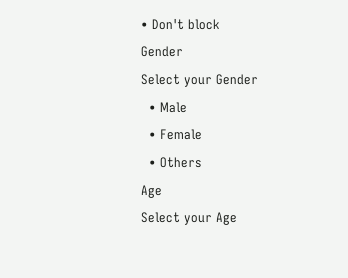• Don't block
Gender
Select your Gender
  • Male
  • Female
  • Others
Age
Select your Age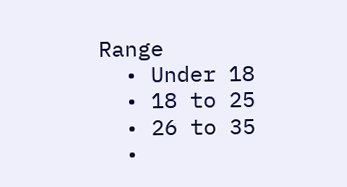Range
  • Under 18
  • 18 to 25
  • 26 to 35
  •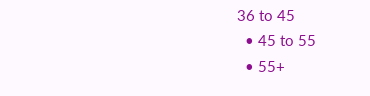36 to 45
  • 45 to 55
  • 55+